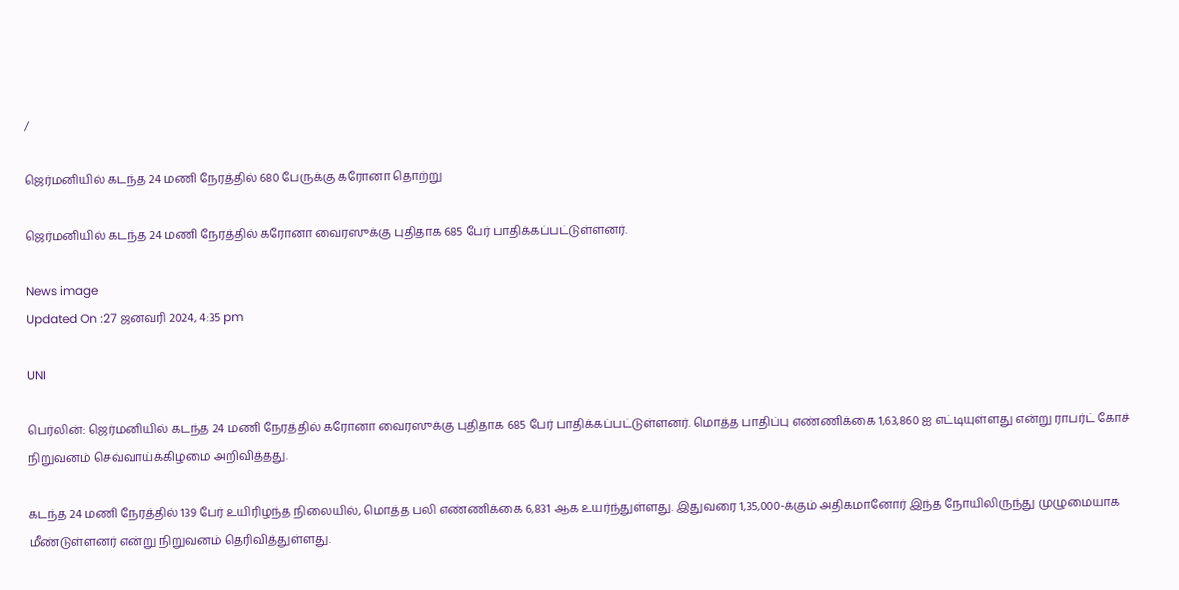/

ஜெர்மனியில் கடந்த 24 மணி நேரத்தில் 680 பேருக்கு கரோனா தொற்று

ஜெர்மனியில் கடந்த 24 மணி நேரத்தில் கரோனா வைரஸுக்கு புதிதாக 685 பேர் பாதிக்கப்பட்டுள்ளனர்.

News image
Updated On :27 ஜனவரி 2024, 4:35 pm

UNI

பெர்லின்: ஜெர்மனியில் கடந்த 24 மணி நேரத்தில் கரோனா வைரஸுக்கு புதிதாக 685 பேர் பாதிக்கப்பட்டுள்ளனர். மொத்த பாதிப்பு எண்ணிக்கை 1,63,860 ஐ எட்டியுள்ளது என்று ராபர்ட் கோச் நிறுவனம் செவ்வாய்க்கிழமை அறிவித்தது.

கடந்த 24 மணி நேரத்தில் 139 பேர் உயிரிழந்த நிலையில், மொத்த பலி எண்ணிக்கை 6,831 ஆக உயர்ந்துள்ளது. இதுவரை 1,35,000-க்கும் அதிகமானோர் இந்த நோயிலிருந்து முழுமையாக மீண்டுள்ளனர் என்று நிறுவனம் தெரிவித்துள்ளது.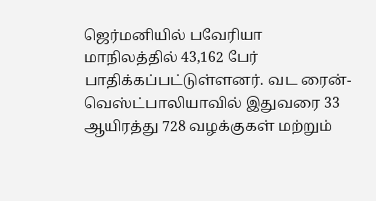ஜெர்மனியில் பவேரியா மாநிலத்தில் 43,162 பேர் பாதிக்கப்பட்டுள்ளனர். வட ரைன்-வெஸ்ட்பாலியாவில் இதுவரை 33 ஆயிரத்து 728 வழக்குகள் மற்றும்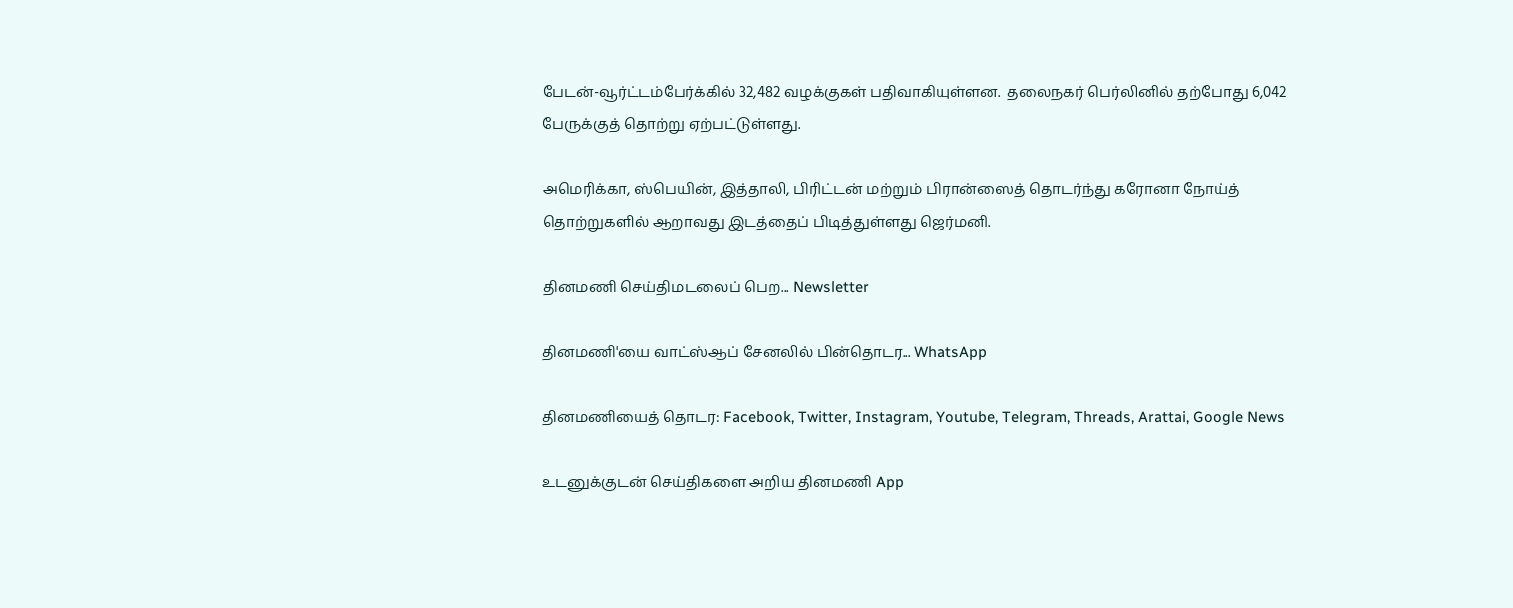பேடன்-வூர்ட்டம்பேர்க்கில் 32,482 வழக்குகள் பதிவாகியுள்ளன.  தலைநகர் பெர்லினில் தற்போது 6,042 பேருக்குத் தொற்று ஏற்பட்டுள்ளது.

அமெரிக்கா, ஸ்பெயின், இத்தாலி, பிரிட்டன் மற்றும் பிரான்ஸைத் தொடர்ந்து கரோனா நோய்த் தொற்றுகளில் ஆறாவது இடத்தைப் பிடித்துள்ளது ஜெர்மனி.

தினமணி செய்திமடலைப் பெற... Newsletter

தினமணி'யை வாட்ஸ்ஆப் சேனலில் பின்தொடர... WhatsApp

தினமணியைத் தொடர: Facebook, Twitter, Instagram, Youtube, Telegram, Threads, Arattai, Google News

உடனுக்குடன் செய்திகளை அறிய தினமணி App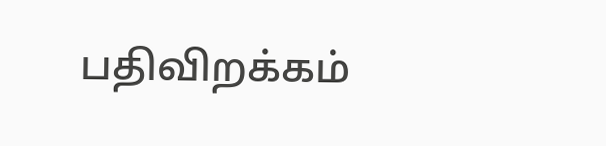பதிவிறக்கம்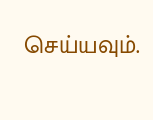செய்யவும்.